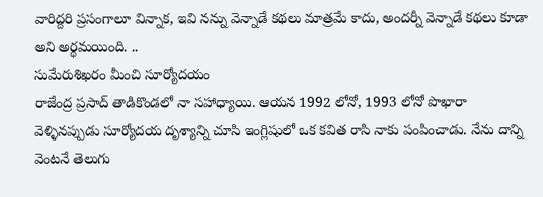వారిద్దరి ప్రసంగాలూ విన్నాక, ఇవి నన్ను వెన్నాడే కథలు మాత్రమే కాదు, అందర్నీ వెన్నాడే కథలు కూడా అని అర్థమయింది. ..
సుమేరుశిఖరం మీంచి సూర్యోదయం
రాజేంద్ర ప్రసాద్ తాడికొండలో నా సహాధ్యాయి. ఆయన 1992 లోనో, 1993 లోనో పొఖారా వెళ్ళినప్పుడు సూర్యోదయ దృశ్యాన్ని చూసి ఇంగ్లిషులో ఒక కవిత రాసి నాకు పంపించాడు. నేను దాన్ని వెంటనే తెలుగు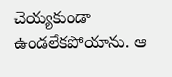చెయ్యకుండా ఉండలేకపోయాను. ఆ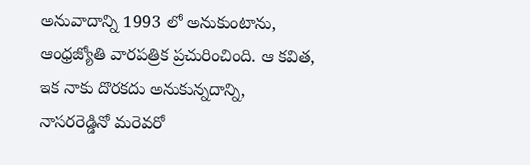అనువాదాన్ని 1993 లో అనుకుంటాను, ఆంధ్రజ్యోతి వారపత్రిక ప్రచురించింది. ఆ కవిత, ఇక నాకు దొరకదు అనుకున్నదాన్ని, నాసరరెడ్డినో మరెవరో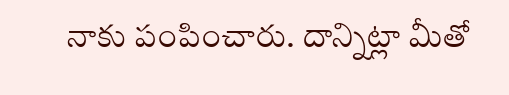నాకు పంపించారు. దాన్నిట్లా మీతో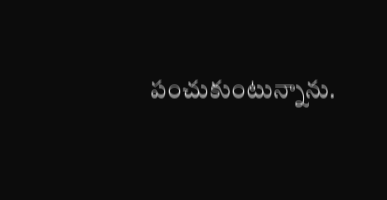పంచుకుంటున్నాను.